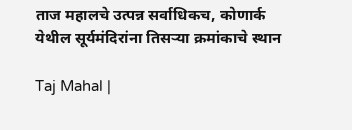ताज महालचे उत्पन्न सर्वाधिकच, कोणार्क येथील सूर्यमंदिरांना तिसऱ्या क्रमांकाचे स्थान

Taj Mahal |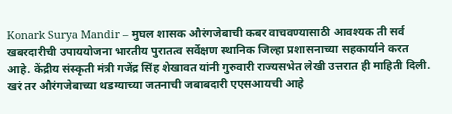Konark Surya Mandir – मुघल शासक औरंगजेबाची कबर वाचवण्यासाठी आवश्यक ती सर्व खबरदारीची उपाययोजना भारतीय पुरातत्व सर्वेक्षण स्थानिक जिल्हा प्रशासनाच्या सहकार्याने करत आहे. केंद्रीय संस्कृती मंत्री गजेंद्र सिंह शेखावत यांनी गुरुवारी राज्यसभेत लेखी उत्तरात ही माहिती दिली.
खरं तर औरंगजेबाच्या थडग्याच्या जतनाची जबाबदारी एएसआयची आहे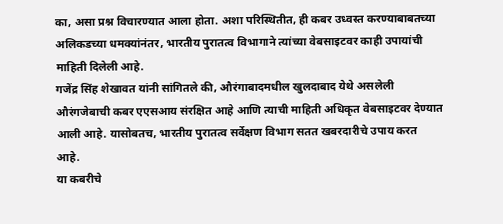का, असा प्रश्न विचारण्यात आला होता. अशा परिस्थितीत, ही कबर उध्वस्त करण्याबाबतच्या अलिकडच्या धमक्यांनंतर, भारतीय पुरातत्व विभागाने त्यांच्या वेबसाइटवर काही उपायांची माहिती दिलेली आहे.
गजेंद्र सिंह शेखावत यांनी सांगितले की, औरंगाबादमधील खुलदाबाद येथे असलेली औरंगजेबाची कबर एएसआय संरक्षित आहे आणि त्याची माहिती अधिकृत वेबसाइटवर देण्यात आली आहे. यासोबतच, भारतीय पुरातत्व सर्वेक्षण विभाग सतत खबरदारीचे उपाय करत आहे.
या कबरीचे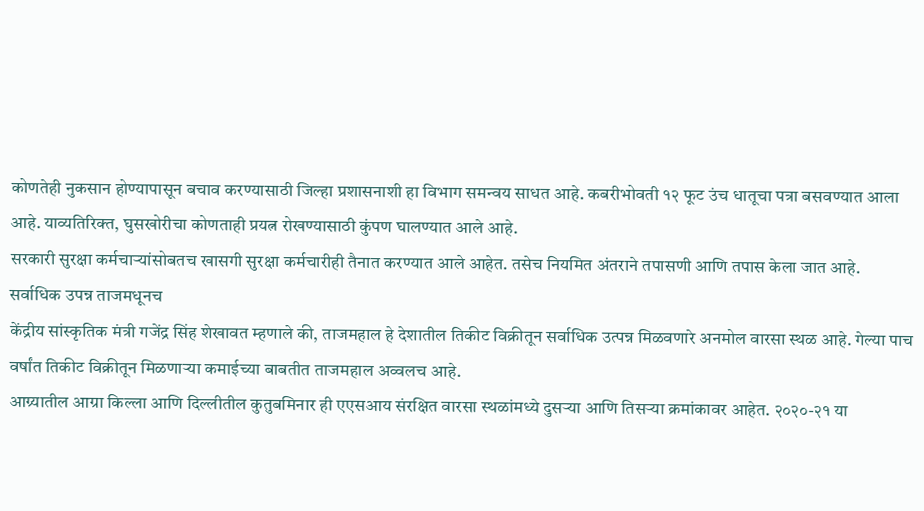कोणतेही नुकसान होण्यापासून बचाव करण्यासाठी जिल्हा प्रशासनाशी हा विभाग समन्वय साधत आहे. कबरीभोवती १२ फूट उंच धातूचा पत्रा बसवण्यात आला आहे. याव्यतिरिक्त, घुसखोरीचा कोणताही प्रयत्न रोखण्यासाठी कुंपण घालण्यात आले आहे.
सरकारी सुरक्षा कर्मचाऱ्यांसोबतच खासगी सुरक्षा कर्मचारीही तैनात करण्यात आले आहेत. तसेच नियमित अंतराने तपासणी आणि तपास केला जात आहे.
सर्वाधिक उपन्न ताजमधूनच
केंद्रीय सांस्कृतिक मंत्री गजेंद्र सिंह शेखावत म्हणाले की, ताजमहाल हे देशातील तिकीट विक्रीतून सर्वाधिक उत्पन्न मिळवणारे अनमोल वारसा स्थळ आहे. गेल्या पाच वर्षांत तिकीट विक्रीतून मिळणाऱ्या कमाईच्या बाबतीत ताजमहाल अव्वलच आहे.
आग्र्यातील आग्रा किल्ला आणि दिल्लीतील कुतुबमिनार ही एएसआय संरक्षित वारसा स्थळांमध्ये दुसऱ्या आणि तिसऱ्या क्रमांकावर आहेत. २०२०-२१ या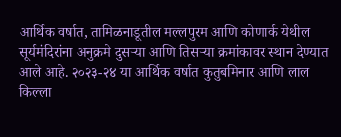आर्थिक वर्षात, तामिळनाडूतील मल्लपुरम आणि कोणार्क येथील सूर्यमंदिरांना अनुक्रमे दुसऱ्या आणि तिसऱ्या क्रमांकावर स्थान देण्यात आले आहे. २०२३-२४ या आर्थिक वर्षात कुतुबमिनार आणि लाल किल्ला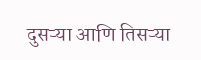दुसऱ्या आणि तिसऱ्या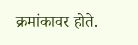क्रमांकावर होते.